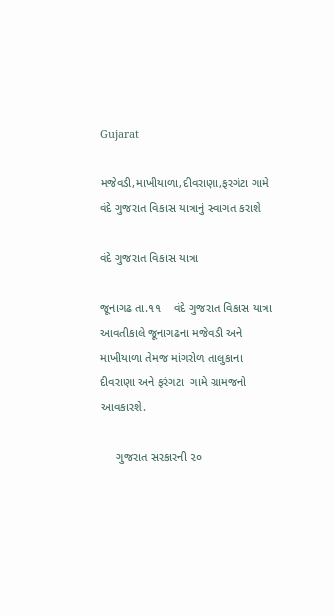Gujarat

મજેવડી,માખીયાળા,દીવરાણા,ફરગંટા ગામે વંદે ગુજરાત વિકાસ યાત્રાનું સ્વાગત કરાશે

વંદે ગુજરાત વિકાસ યાત્રા

જૂનાગઢ તા.૧૧    વંદે ગુજરાત વિકાસ યાત્રા આવતીકાલે જૂનાગઢના મજેવડી અને માખીયાળા તેમજ માંગરોળ તાલુકાના દીવરાણા અને ફરંગટા  ગામે ગ્રામજનો આવકારશે.

     ગુજરાત સરકારની ૨૦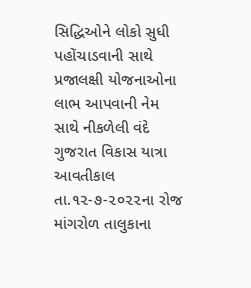સિદ્ધિઓને લોકો સુધી પહોંચાડવાની સાથે પ્રજાલક્ષી યોજનાઓના લાભ આપવાની નેમ સાથે નીકળેલી વંદે ગુજરાત વિકાસ યાત્રા આવતીકાલ તા.૧૨-૭-૨૦૨૨ના રોજ માંગરોળ તાલુકાના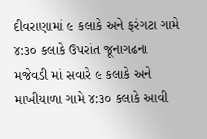દીવરાણામાં ૯ કલાકે અને ફરંગટા ગામે ૪:૩૦ કલાકે ઉપરાંત જૂનાગઢના મજેવડી માં સવારે ૯ કલાકે અને માખીયાળા ગામે ૪:૩૦ કલાકે આવી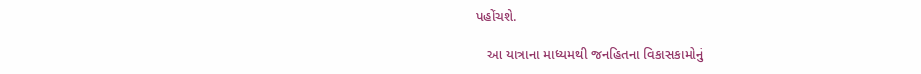પહોંચશે.

   આ યાત્રાના માધ્યમથી જનહિતના વિકાસકામોનું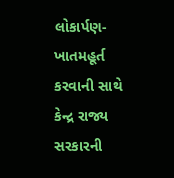લોકાર્પણ- ખાતમહૂર્ત કરવાની સાથે કેન્દ્ર રાજ્ય સરકારની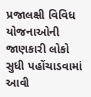પ્રજાલક્ષી વિવિધ યોજનાઓની જાણકારી લોકો સુધી પહોંચાડવામાં આવી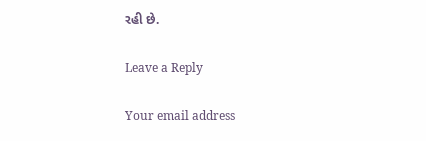રહી છે.

Leave a Reply

Your email address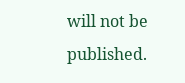will not be published.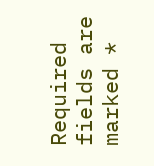Required fields are marked *